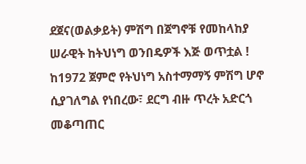ደጀና(ወልቃይት) ምሽግ በጀግኖቹ የመከላከያ ሠራዊት ከትህነግ ወንበዴዎች እጅ ወጥቷል !
ከ1972 ጀምሮ የትህነግ አስተማማኝ ምሽግ ሆኖ ሲያገለግል የነበረው፣ ደርግ ብዙ ጥረት አድርጎ መቆጣጠር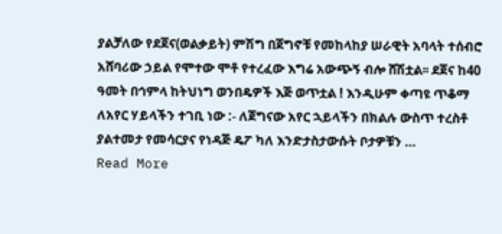ያልቻለው የደጀና(ወልቃይት) ምሽግ በጀግኖቹ የመከላከያ ሠራዊት አባላት ተሰብሮ አሸባሪው ኃይል የሞተው ሞቶ የተረፈው እግሬ አውጭኝ ብሎ ሸሽቷል፡፡ ደጀና ከ40 ዓመት በኅምላ ከትህነግ ወንበዴዎች እጅ ወጥቷል ! እንዲሁም ቀጣዩ ጥቆማ ለአየር ሃይላችን ተገቢ ነው :- ለጀግናው አየር ኋይላችን በክልሉ ውስጥ ተረስቶ ያልተመታ የመሳርያና የነዳጅ ዴፖ ካለ እንድታስታውሱት ቦታዎቹን …
Read More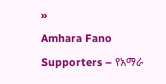»
Amhara Fano Supporters – የአማራ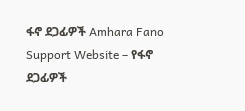ፋኖ ደጋፊዎች Amhara Fano Support Website – የፋኖ ደጋፊዎች